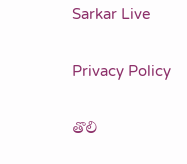Sarkar Live

Privacy Policy

తొలి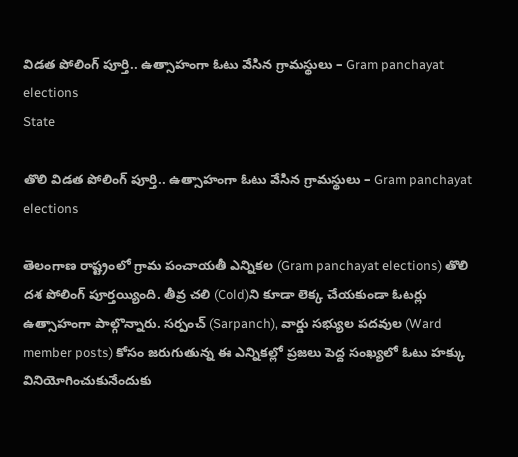విడ‌త పోలింగ్ పూర్తి.. ఉత్సాహంగా ఓటు వేసిన గ్రామ‌స్థులు – Gram panchayat elections
State

తొలి విడ‌త పోలింగ్ పూర్తి.. ఉత్సాహంగా ఓటు వేసిన గ్రామ‌స్థులు – Gram panchayat elections

తెలంగాణ రాష్ట్రంలో గ్రామ పంచాయతీ ఎన్నికల (Gram panchayat elections) తొలి దశ పోలింగ్ పూర్త‌య్యింది. తీవ్ర చ‌లి (Cold)ని కూడా లెక్క చేయ‌కుండా ఓట‌ర్లు ఉత్సాహంగా పాల్గొన్నారు. సర్పంచ్ (Sarpanch), వార్డు సభ్యుల పదవుల (Ward member posts) కోసం జరుగుతున్న ఈ ఎన్నికల్లో ప్రజలు పెద్ద సంఖ్యలో ఓటు హక్కు వినియోగించుకునేందుకు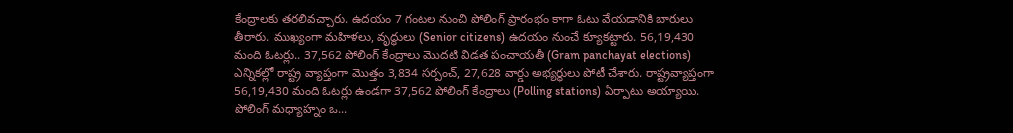కేంద్రాలకు తరలివచ్చారు. ఉద‌యం 7 గంట‌ల నుంచి పోలింగ్ ప్రారంభం కాగా ఓటు వేయడానికి బారులు తీరారు. ముఖ్యంగా మహిళలు, వృద్ధులు (Senior citizens) ఉదయం నుంచే క్యూక‌ట్టారు. 56,19,430 మంది ఓటర్లు.. 37,562 పోలింగ్ కేంద్రాలు మొద‌టి విడ‌త పంచాయ‌తీ (Gram panchayat elections) ఎన్నిక‌ల్లో రాష్ట్ర వ్యాప్తంగా మొత్తం 3,834 సర్పంచ్, 27,628 వార్డు అభ్య‌ర్థులు పోటీ చేశారు. రాష్ట్రవ్యాప్తంగా 56,19,430 మంది ఓటర్లు ఉండ‌గా 37,562 పోలింగ్ కేంద్రాలు (Polling stations) ఏర్పాటు అయ్యాయి. పోలింగ్ మధ్యాహ్నం ఒ...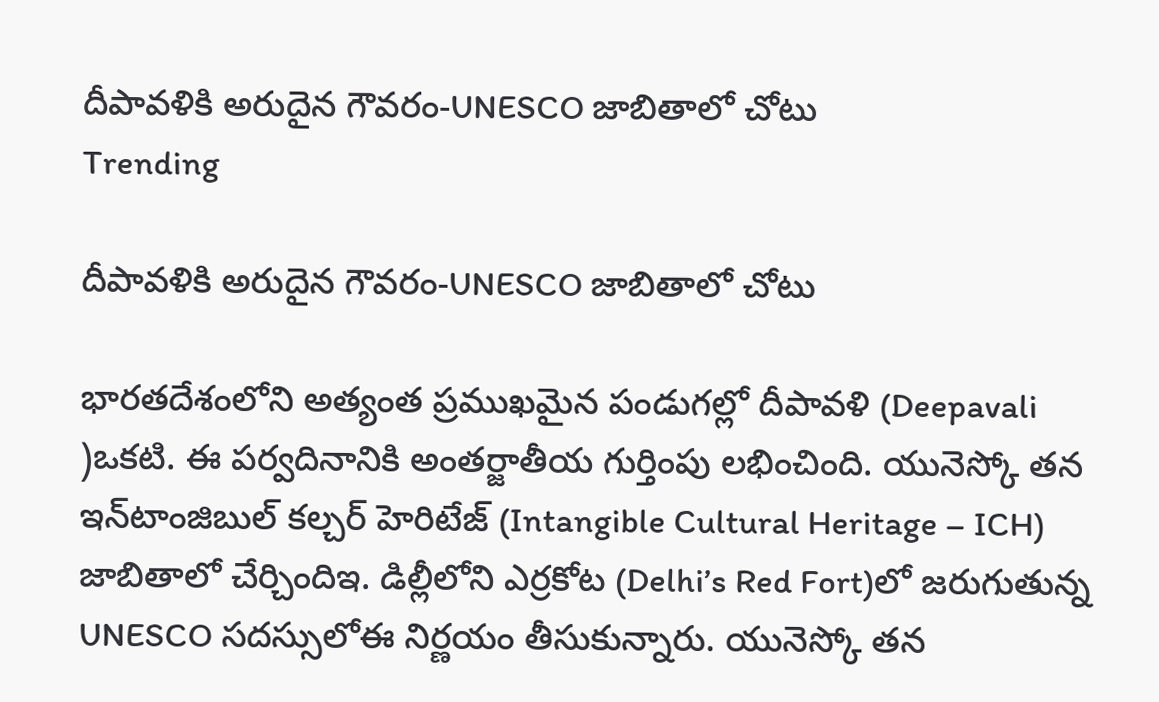దీపావ‌ళికి అరుదైన గౌవ‌రం-UNESCO జాబితాలో చోటు
Trending

దీపావ‌ళికి అరుదైన గౌవ‌రం-UNESCO జాబితాలో చోటు

భారతదేశంలోని అత్యంత ప్రముఖమైన పండుగ‌ల్లో దీపావ‌ళి (Deepavali )ఒక‌టి. ఈ ప‌ర్వ‌దినానికి అంతర్జాతీయ గుర్తింపు ల‌భించింది. యునెస్కో త‌న ఇన్‌టాంజిబుల్ క‌ల్చ‌ర్ హెరిటేజ్ (Intangible Cultural Heritage – ICH) జాబితాలో చేర్చిందిఇ. డిల్లీలోని ఎర్ర‌కోట (Delhi’s Red Fort)లో జ‌రుగుతున్న UNESCO స‌ద‌స్సులోఈ నిర్ణ‌యం తీసుకున్నారు. యునెస్కో తన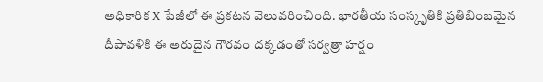అధికారిక X పేజీలో ఈ ప్ర‌క‌ట‌న వెలువ‌రించింది. భార‌తీయ సంస్కృతికి ప్ర‌తిబింబ‌మైన దీపావ‌ళికి ఈ అరుదైన గౌర‌వం ద‌క్క‌డంతో స‌ర్వ‌త్రా హ‌ర్షం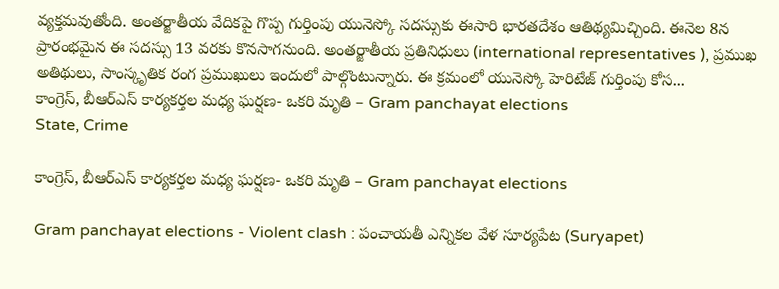వ్య‌క్త‌మ‌వుతోంది. అంతర్జాతీయ వేదికపై గొప్ప గుర్తింపు యునెస్కో స‌ద‌స్సుకు ఈసారి భార‌త‌దేశం ఆతిథ్య‌మిచ్చింది. ఈనెల 8న ప్రారంభ‌మైన ఈ స‌ద‌స్సు 13 వ‌ర‌కు కొన‌సాగ‌నుంది. అంతర్జాతీయ ప్రతినిధులు (international representatives ), ప్రముఖ అతిథులు, సాంస్కృతిక రంగ ప్రముఖులు ఇందులో పాల్గొంటున్నారు. ఈ క్ర‌మంలో యునెస్కో హెరిటేజ్ గుర్తింపు కోస...
కాంగ్రెస్‌, బీఆర్ఎస్ కార్య‌క‌ర్త‌ల మ‌ధ్య ఘ‌ర్ష‌ణ‌- ఒక‌రి మృతి – Gram panchayat elections
State, Crime

కాంగ్రెస్‌, బీఆర్ఎస్ కార్య‌క‌ర్త‌ల మ‌ధ్య ఘ‌ర్ష‌ణ‌- ఒక‌రి మృతి – Gram panchayat elections

Gram panchayat elections - Violent clash : పంచాయ‌తీ ఎన్నిక‌ల వేళ సూర్య‌పేట (Suryapet)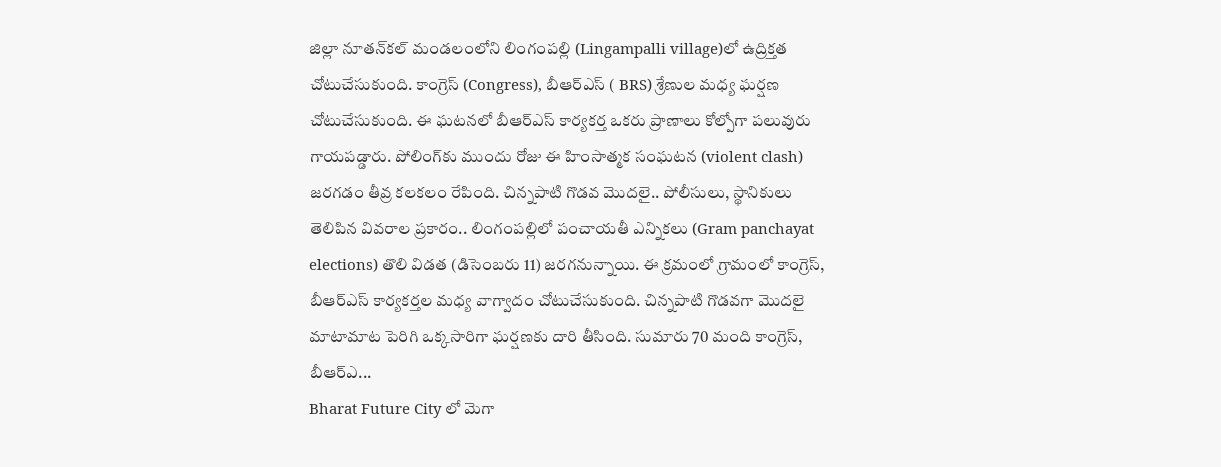జిల్లా నూత‌న్‌క‌ల్ మండ‌లంలోని లింగంప‌ల్లి (Lingampalli village)లో ఉద్రిక్త‌త చోటుచేసుకుంది. కాంగ్రెస్ (Congress), బీఆర్ఎస్ ( BRS) శ్రేణుల మ‌ధ్య ఘ‌ర్ష‌ణ చోటుచేసుకుంది. ఈ ఘ‌ట‌న‌లో బీఆర్ఎస్ కార్య‌క‌ర్త ఒక‌రు ప్రాణాలు కోల్పోగా ప‌లువురు గాయ‌ప‌డ్డారు. పోలింగ్‌కు ముందు రోజు ఈ హింసాత్మ‌క సంఘ‌ట‌న (violent clash) జ‌ర‌గ‌డం తీవ్ర క‌ల‌క‌లం రేపింది. చిన్న‌పాటి గొడ‌వ మొద‌లై.. పోలీసులు, స్థానికులు తెలిపిన వివరాల ప్రకారం.. లింగంప‌ల్లిలో పంచాయ‌తీ ఎన్నిక‌లు (Gram panchayat elections) తొలి విడ‌త (డిసెంబ‌రు 11) జ‌ర‌గ‌నున్నాయి. ఈ క్ర‌మంలో గ్రామంలో కాంగ్రెస్‌, బీఆర్ఎస్ కార్య‌క‌ర్త‌ల మ‌ధ్య వాగ్వాదం చోటుచేసుకుంది. చిన్న‌పాటి గొడ‌వ‌గా మొద‌లై మాటామాట పెరిగి ఒక్క‌సారిగా ఘ‌ర్ష‌ణ‌కు దారి తీసింది. సుమారు 70 మంది కాంగ్రెస్, బీఆర్ఎ...
Bharat Future City లో మెగా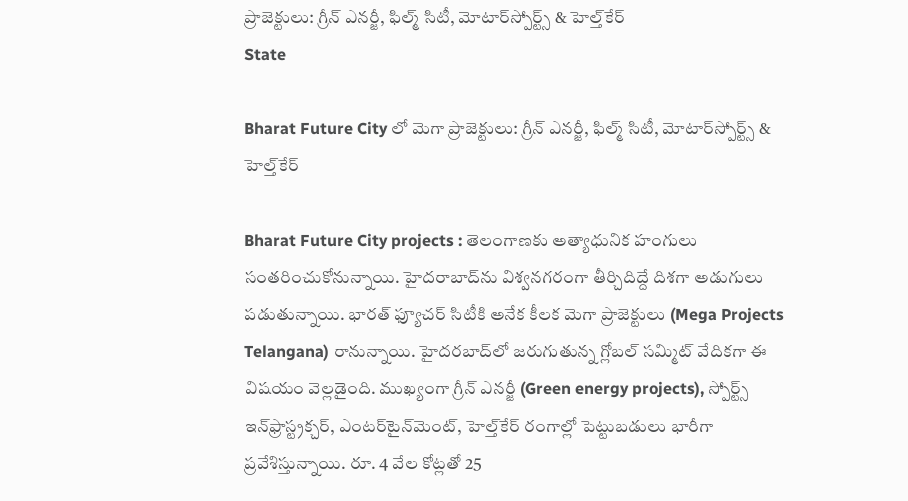ప్రాజెక్టులు: గ్రీన్ ఎనర్జీ, ఫిల్మ్ సిటీ, మోటార్‌స్పోర్ట్స్ & హెల్త్‌కేర్
State

Bharat Future City లో మెగా ప్రాజెక్టులు: గ్రీన్ ఎనర్జీ, ఫిల్మ్ సిటీ, మోటార్‌స్పోర్ట్స్ & హెల్త్‌కేర్

Bharat Future City projects : తెలంగాణ‌కు అత్యాధునిక హంగులు సంత‌రించుకోనున్నాయి. హైద‌రాబాద్‌ను విశ్వ‌న‌గ‌రంగా తీర్చిదిద్దే దిశ‌గా అడుగులు ప‌డుతున్నాయి. భార‌త్ ఫ్యూచ‌ర్ సిటీకి అనేక కీల‌క మెగా ప్రాజెక్టులు (Mega Projects Telangana) రానున్నాయి. హైదర‌బాద్‌లో జ‌రుగుతున్న గ్లోబ‌ల్ స‌మ్మిట్ వేదిక‌గా ఈ విష‌యం వెల్ల‌డైంది. ముఖ్యంగా గ్రీన్ ఎనర్జీ (Green energy projects), స్పోర్ట్స్ ఇన్‌ఫ్రాస్ట్రక్చర్, ఎంటర్‌టైన్‌మెంట్, హెల్త్‌కేర్ రంగాల్లో పెట్టుబడులు భారీగా ప్రవేశిస్తున్నాయి. రూ. 4 వేల కోట్ల‌తో 25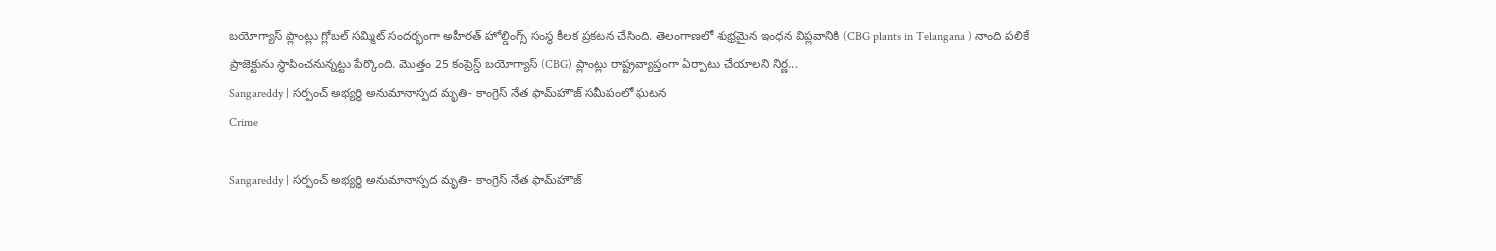బయోగ్యాస్ ప్లాంట్లు గ్లోబల్ సమ్మిట్ సందర్భంగా అహీరత్ హోల్డింగ్స్ సంస్థ కీల‌క ప్ర‌క‌ట‌న చేసింది. తెలంగాణలో శుభ్రమైన ఇంధన విప్లవానికి (CBG plants in Telangana ) నాంది పలికే ప్రాజెక్టును స్థాపించ‌నున్న‌ట్టు పేర్కొంది. మొత్తం 25 కంప్రెస్డ్ బయోగ్యాస్ (CBG) ప్లాంట్లు రాష్ట్రవ్యాప్తంగా ఏర్పాటు చేయాలని నిర్ణ...
Sangareddy | స‌ర్పంచ్ అభ్య‌ర్థి అనుమానాస్ప‌ద మృతి- కాంగ్రెస్ నేత ఫామ్‌హౌజ్ స‌మీపంలో ఘ‌ట‌న‌
Crime

Sangareddy | స‌ర్పంచ్ అభ్య‌ర్థి అనుమానాస్ప‌ద మృతి- కాంగ్రెస్ నేత ఫామ్‌హౌజ్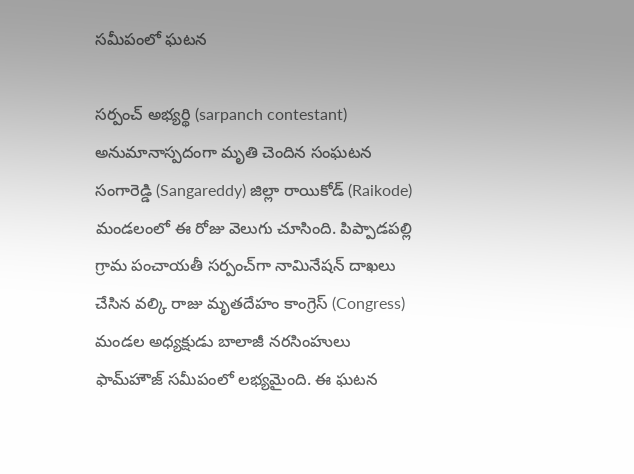స‌మీపంలో ఘ‌ట‌న‌

స‌ర్పంచ్‌ అభ్య‌ర్థి (sarpanch contestant) అనుమానాస్ప‌దంగా మృతి చెందిన సంఘ‌ట‌న‌ సంగారెడ్డి (Sangareddy) జిల్లా రాయికోడ్ (Raikode) మండ‌లంలో ఈ రోజు వెలుగు చూసింది. పిప్పాడ‌ప‌ల్లి గ్రామ పంచాయ‌తీ స‌ర్పంచ్‌గా నామినేష‌న్ దాఖ‌లు చేసిన వ‌ల్కి రాజు మృత‌దేహం కాంగ్రెస్ (Congress) మండ‌ల అధ్య‌క్షుడు బాలాజీ న‌ర‌సింహులు ఫామ్‌హౌజ్ స‌మీపంలో ల‌భ్యమైంది. ఈ ఘ‌ట‌న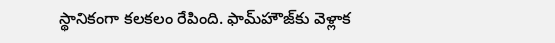స్థానికంగా క‌ల‌క‌లం రేపింది. ఫామ్‌హౌజ్‌కు వెళ్లాక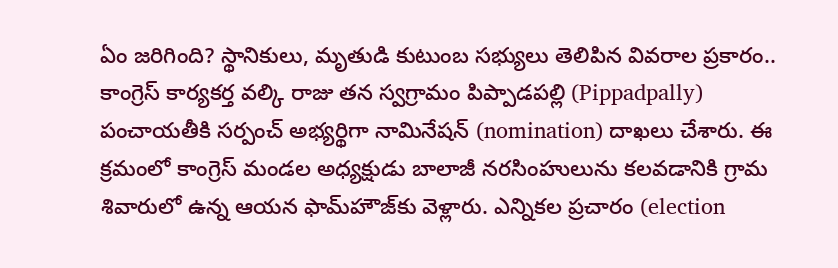ఏం జ‌రిగింది? స్థానికులు, మృతుడి కుటుంబ సభ్యులు తెలిపిన వివ‌రాల ప్ర‌కారం.. కాంగ్రెస్ కార్య‌క‌ర్త వ‌ల్కి రాజు తన స్వ‌గ్రామం పిప్పాడ‌ప‌ల్లి (Pippadpally) పంచాయ‌తీకి స‌ర్పంచ్ అభ్య‌ర్థిగా నామినేష‌న్ (nomination) దాఖ‌లు చేశారు. ఈ క్ర‌మంలో కాంగ్రెస్ మండ‌ల అధ్య‌క్షుడు బాలాజీ న‌ర‌సింహులును క‌ల‌వ‌డానికి గ్రామ శివారులో ఉన్న ఆయన ఫామ్‌హౌజ్‌కు వెళ్లారు. ఎన్నిక‌ల ప్ర‌చారం (election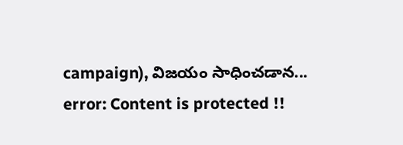campaign), విజ‌యం సాధించ‌డాన...
error: Content is protected !!